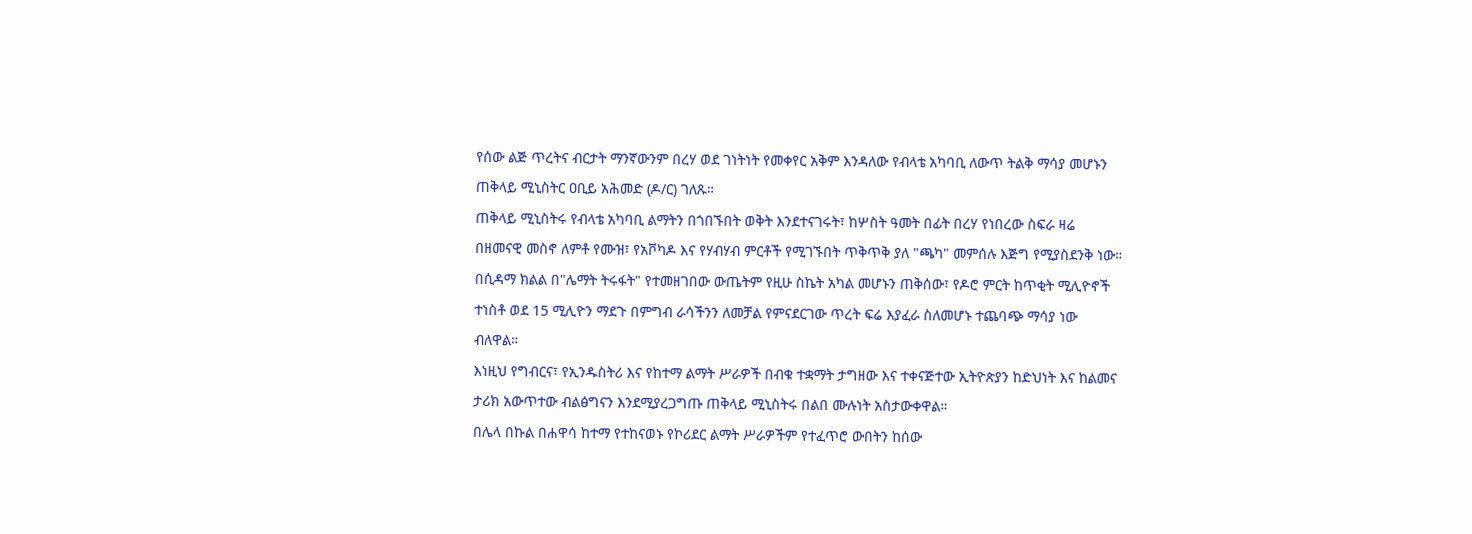የሰው ልጅ ጥረትና ብርታት ማንኛውንም በረሃ ወደ ገነትነት የመቀየር አቅም እንዳለው የብላቴ አካባቢ ለውጥ ትልቅ ማሳያ መሆኑን ጠቅላይ ሚኒስትር ዐቢይ አሕመድ (ዶ/ር) ገለጹ።
ጠቅላይ ሚኒስትሩ የብላቴ አካባቢ ልማትን በጎበኙበት ወቅት እንደተናገሩት፣ ከሦስት ዓመት በፊት በረሃ የነበረው ስፍራ ዛሬ በዘመናዊ መስኖ ለምቶ የሙዝ፣ የአቮካዶ እና የሃብሃብ ምርቶች የሚገኙበት ጥቅጥቅ ያለ "ጫካ" መምሰሉ እጅግ የሚያስደንቅ ነው።
በሲዳማ ክልል በ"ሌማት ትሩፋት" የተመዘገበው ውጤትም የዚሁ ስኬት አካል መሆኑን ጠቅሰው፣ የዶሮ ምርት ከጥቂት ሚሊዮኖች ተነስቶ ወደ 15 ሚሊዮን ማደጉ በምግብ ራሳችንን ለመቻል የምናደርገው ጥረት ፍሬ እያፈራ ስለመሆኑ ተጨባጭ ማሳያ ነው ብለዋል።
እነዚህ የግብርና፣ የኢንዱስትሪ እና የከተማ ልማት ሥራዎች በብቁ ተቋማት ታግዘው እና ተቀናጅተው ኢትዮጵያን ከድህነት እና ከልመና ታሪክ አውጥተው ብልፅግናን እንደሚያረጋግጡ ጠቅላይ ሚኒስትሩ በልበ ሙሉነት አስታውቀዋል።
በሌላ በኩል በሐዋሳ ከተማ የተከናወኑ የኮሪደር ልማት ሥራዎችም የተፈጥሮ ውበትን ከሰው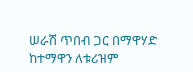ሠራሽ ጥበብ ጋር በማዋሃድ ከተማዋን ለቱሪዝም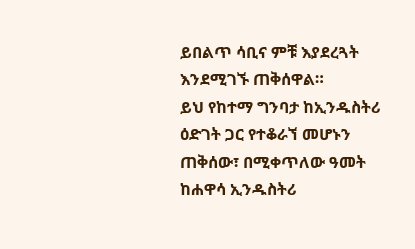ይበልጥ ሳቢና ምቹ እያደረጓት እንደሚገኙ ጠቅሰዋል።
ይህ የከተማ ግንባታ ከኢንዱስትሪ ዕድገት ጋር የተቆራኘ መሆኑን ጠቅሰው፣ በሚቀጥለው ዓመት ከሐዋሳ ኢንዱስትሪ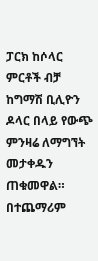ፓርክ ከሶላር ምርቶች ብቻ ከግማሽ ቢሊዮን ዶላር በላይ የውጭ ምንዛሬ ለማግኘት መታቀዱን ጠቁመዋል።
በተጨማሪም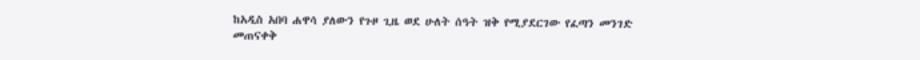ከአዲስ አበባ ሐዋሳ ያለውን የጉዞ ጊዜ ወደ ሁለት ሰዓት ዝቅ የሚያደርገው የፈጣን መንገድ መጠናቀቅ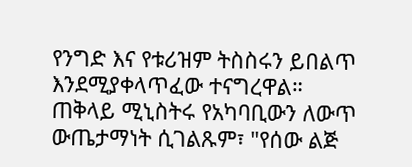የንግድ እና የቱሪዝም ትስስሩን ይበልጥ እንደሚያቀላጥፈው ተናግረዋል።
ጠቅላይ ሚኒስትሩ የአካባቢውን ለውጥ ውጤታማነት ሲገልጹም፣ "የሰው ልጅ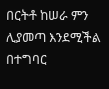በርትቶ ከሠራ ምን ሊያመጣ እንደሚችል በተግባር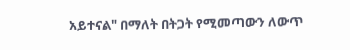አይተናል" በማለት በትጋት የሚመጣውን ለውጥ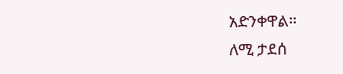አድንቀዋል።
ለሚ ታደሰ